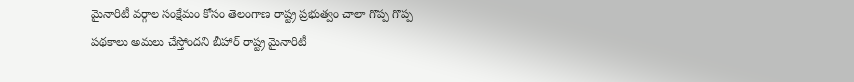మైనారిటీ వర్గాల సంక్షేమం కోసం తెలంగాణ రాష్ట్ర ప్రభుత్వం చాలా గొప్ప గొప్ప పథకాలు అమలు చేస్తోందని బీహార్ రాష్ట్ర మైనారిటీ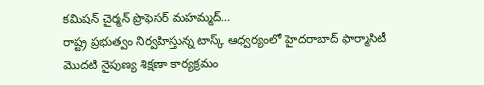కమిషన్ చైర్మన్ ప్రొఫెసర్ మహమ్మద్…
రాష్ట్ర ప్రభుత్వం నిర్వహిస్తున్న టాస్క్ ఆధ్వర్యంలో హైదరాబాద్ ఫార్మాసిటీ మొదటి నైపుణ్య శిక్షణా కార్యక్రమం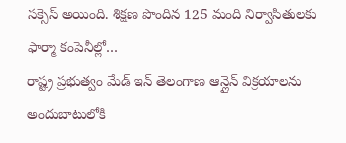సక్సెస్ అయింది. శిక్షణ పొందిన 125 మంది నిర్వాసితులకు ఫార్మా కంపెనీల్లో…
రాష్ట్ర ప్రభుత్వం మేడ్ ఇన్ తెలంగాణ ఆన్లైన్ విక్రయాలను అందుబాటులోకి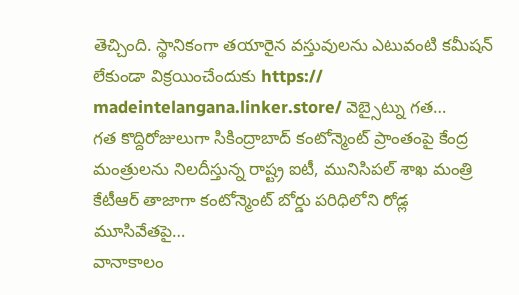తెచ్చింది. స్థానికంగా తయారైన వస్తువులను ఎటువంటి కమీషన్ లేకుండా విక్రయించేందుకు https:// madeintelangana.linker.store/ వెబ్సైట్ను గత…
గత కొద్దిరోజులుగా సికింద్రాబాద్ కంటోన్మెంట్ ప్రాంతంపై కేంద్ర మంత్రులను నిలదీస్తున్న రాష్ట్ర ఐటీ, మునిసిపల్ శాఖ మంత్రి కేటీఆర్ తాజాగా కంటోన్మెంట్ బోర్డు పరిధిలోని రోడ్ల మూసివేతపై…
వానాకాలం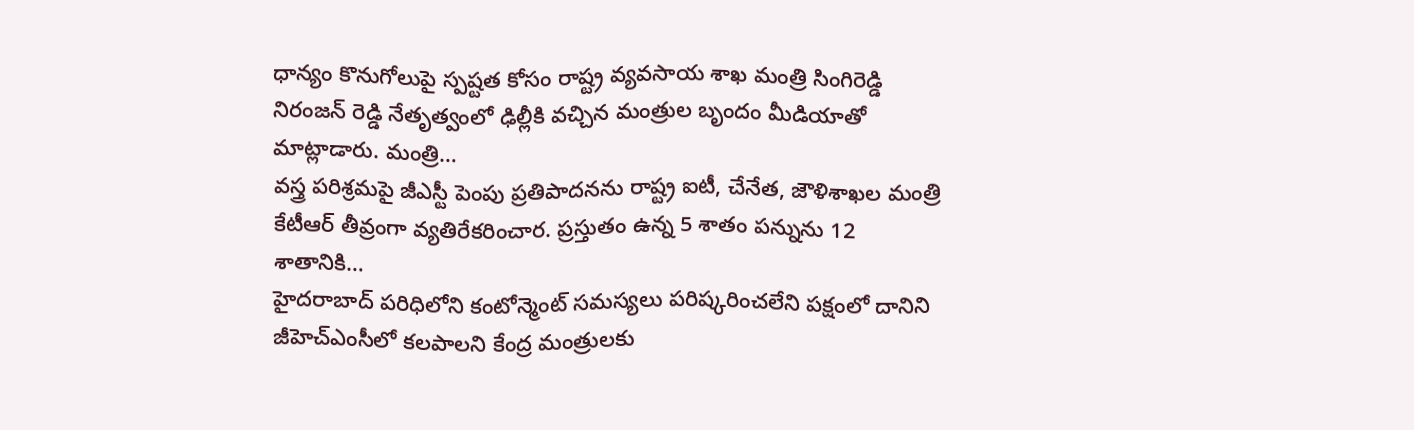ధాన్యం కొనుగోలుపై స్పష్టత కోసం రాష్ట్ర వ్యవసాయ శాఖ మంత్రి సింగిరెడ్డి నిరంజన్ రెడ్డి నేతృత్వంలో ఢిల్లీకి వచ్చిన మంత్రుల బృందం మీడియాతో మాట్లాడారు. మంత్రి…
వస్త్ర పరిశ్రమపై జీఎస్టీ పెంపు ప్రతిపాదనను రాష్ట్ర ఐటీ, చేనేత, జౌళిశాఖల మంత్రి కేటీఆర్ తీవ్రంగా వ్యతిరేకరించార. ప్రస్తుతం ఉన్న 5 శాతం పన్నును 12 శాతానికి…
హైదరాబాద్ పరిధిలోని కంటోన్మెంట్ సమస్యలు పరిష్కరించలేని పక్షంలో దానిని జీహెచ్ఎంసీలో కలపాలని కేంద్ర మంత్రులకు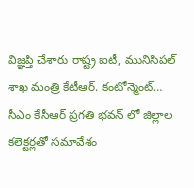విజ్ఞప్తి చేశారు రాష్ట్ర ఐటీ, మునిసిపల్ శాఖ మంత్రి కేటీఆర్. కంటోన్మెంట్…
సీఎం కేసీఆర్ ప్రగతి భవన్ లో జిల్లాల కలెక్టర్లతో సమావేశం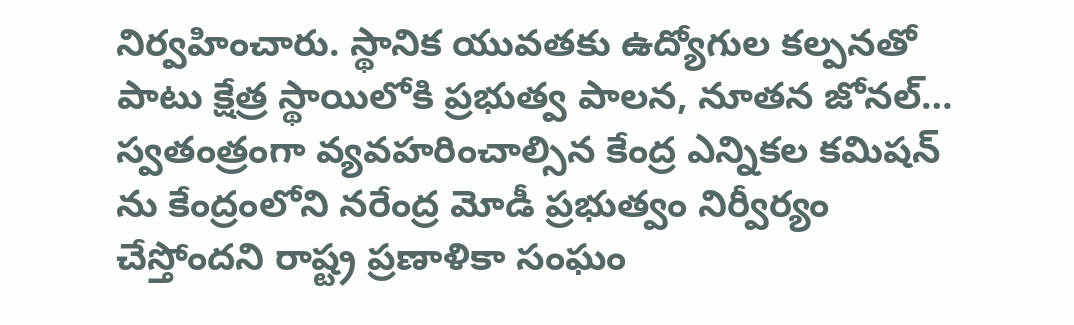నిర్వహించారు. స్థానిక యువతకు ఉద్యోగుల కల్పనతో పాటు క్షేత్ర స్థాయిలోకి ప్రభుత్వ పాలన, నూతన జోనల్…
స్వతంత్రంగా వ్యవహరించాల్సిన కేంద్ర ఎన్నికల కమిషన్ ను కేంద్రంలోని నరేంద్ర మోడీ ప్రభుత్వం నిర్వీర్యం చేస్తోందని రాష్ట్ర ప్రణాళికా సంఘం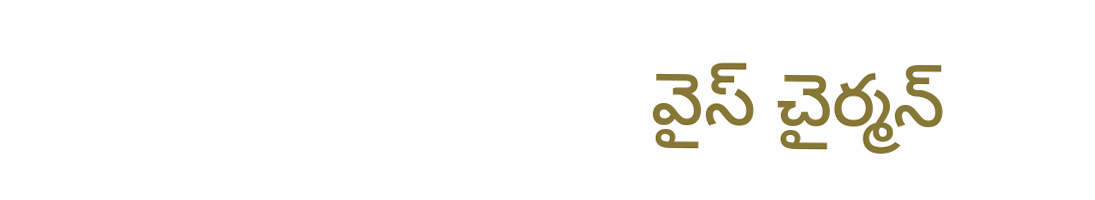వైస్ చైర్మన్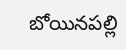బోయినపల్లి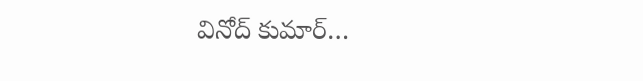వినోద్ కుమార్…